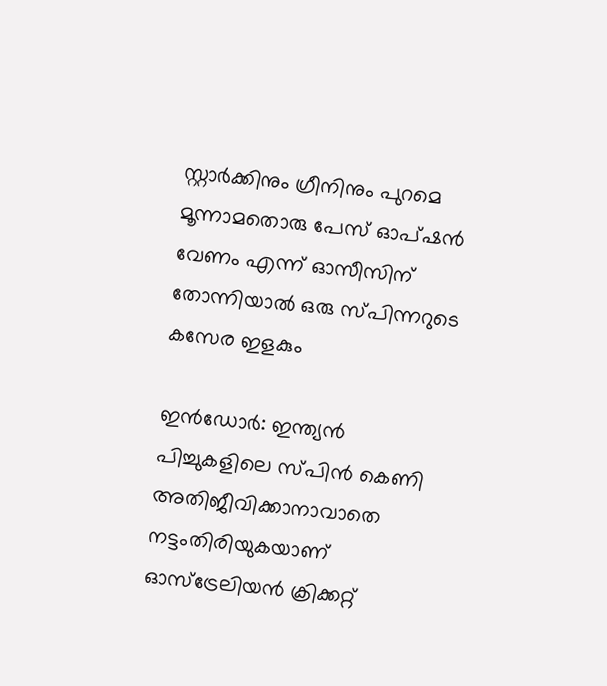സ്റ്റാർക്കിനും ഗ്രീനിനും പുറമെ മൂന്നാമതൊരു പേസ് ഓപ്ഷന്‍ വേണം എന്ന് ഓസീസിന് തോന്നിയാല്‍ ഒരു സ്‍പിന്നറുടെ കസേര ഇളകും

ഇന്‍ഡോർ: ഇന്ത്യന്‍ പിച്ചുകളിലെ സ്‍പിന്‍ കെണി അതിജീവിക്കാനാവാതെ നട്ടംതിരിയുകയാണ് ഓസ്ട്രേലിയന്‍ ക്രിക്കറ്റ്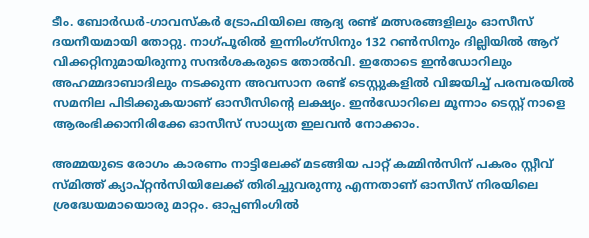ടീം. ബോർഡർ-ഗാവസ്‍കർ ട്രോഫിയിലെ ആദ്യ രണ്ട് മത്സരങ്ങളിലും ഓസീസ് ദയനീയമായി തോറ്റു. നാഗ്‍പൂരില്‍ ഇന്നിംഗ്സിനും 132 റണ്‍സിനും ദില്ലിയില്‍ ആറ് വിക്കറ്റിനുമായിരുന്നു സന്ദർശകരുടെ തോല്‍വി. ഇതോടെ ഇന്‍ഡോറിലും അഹമ്മദാബാദിലും നടക്കുന്ന അവസാന രണ്ട് ടെസ്റ്റുകളില്‍ വിജയിച്ച് പരമ്പരയില്‍ സമനില പിടിക്കുകയാണ് ഓസീസിന്‍റെ ലക്ഷ്യം. ഇന്‍ഡോറിലെ മൂന്നാം ടെസ്റ്റ് നാളെ ആരംഭിക്കാനിരിക്കേ ഓസീസ് സാധ്യത ഇലവന്‍ നോക്കാം.

അമ്മയുടെ രോഗം കാരണം നാട്ടിലേക്ക് മടങ്ങിയ പാറ്റ് കമ്മിന്‍സിന് പകരം സ്റ്റീവ് സ്‍മിത്ത് ക്യാപ്റ്റന്‍സിയിലേക്ക് തിരിച്ചുവരുന്നു എന്നതാണ് ഓസീസ് നിരയിലെ ശ്രദ്ധേയമായൊരു മാറ്റം. ഓപ്പണിംഗില്‍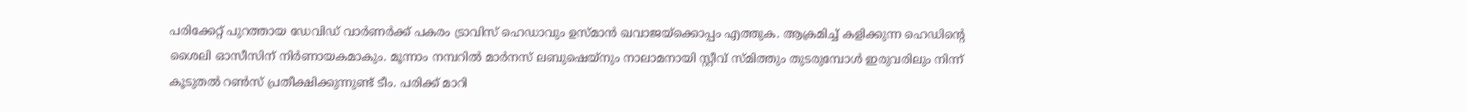പരിക്കേറ്റ് പുറത്തായ ഡേവിഡ് വാർണർക്ക് പകരം ട്രാവിസ് ഹെഡാവും ഉസ്‍മാന്‍ ഖവാജയ്ക്കൊപ്പം എത്തുക. ആക്രമിച്ച് കളിക്കുന്ന ഹെഡിന്‍റെ ശൈലി ഓസീസിന് നിർണായകമാകും. മൂന്നാം നമ്പറില്‍ മാർനസ് ലബുഷെയ്നും നാലാമനായി സ്റ്റീവ് സ്മിത്തും തുടരുമ്പോള്‍ ഇരുവരിലും നിന്ന് കൂടുതല്‍ റണ്‍സ് പ്രതീക്ഷിക്കുന്നുണ്ട് ടീം. പരിക്ക് മാറി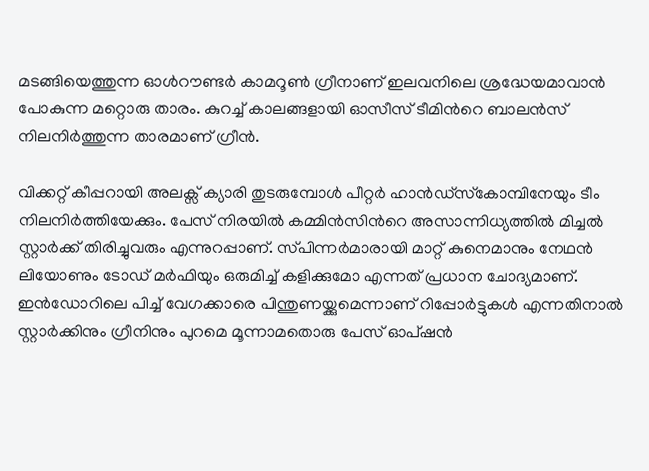മടങ്ങിയെത്തുന്ന ഓൾറൗണ്ട‍ർ കാമറൂണ്‍ ഗ്രീനാണ് ഇലവനിലെ ശ്രദ്ധേയമാവാന്‍ പോകുന്ന മറ്റൊരു താരം. കുറച്ച് കാലങ്ങളായി ഓസീസ് ടീമിന്‍റെ ബാലന്‍സ് നിലനിർത്തുന്ന താരമാണ് ഗ്രീന്‍.

വിക്കറ്റ് കീപ്പറായി അലക്സ് ക്യാരി തുടരുമ്പോള്‍ പീറ്റർ ഹാന്‍ഡ്‍സ്‍കോമ്പിനേയും ടീം നിലനിർത്തിയേക്കും. പേസ് നിരയില്‍ കമ്മിന്‍സിന്‍റെ അസാന്നിധ്യത്തില്‍ മിച്ചല്‍ സ്റ്റാർക്ക് തിരിച്ചുവരും എന്നുറപ്പാണ്. സ്‍പിന്നർമാരായി മാറ്റ് കുനെമാനും നേഥന്‍ ലിയോണും ടോഡ് മർഫിയും ഒരുമിച്ച് കളിക്കുമോ എന്നത് പ്രധാന ചോദ്യമാണ്. ഇന്‍ഡോറിലെ പിച്ച് വേഗക്കാരെ പിന്തുണയ്ക്കുമെന്നാണ് റിപ്പോർട്ടുകള്‍ എന്നതിനാല്‍ സ്റ്റാർക്കിനും ഗ്രീനിനും പുറമെ മൂന്നാമതൊരു പേസ് ഓപ്ഷന്‍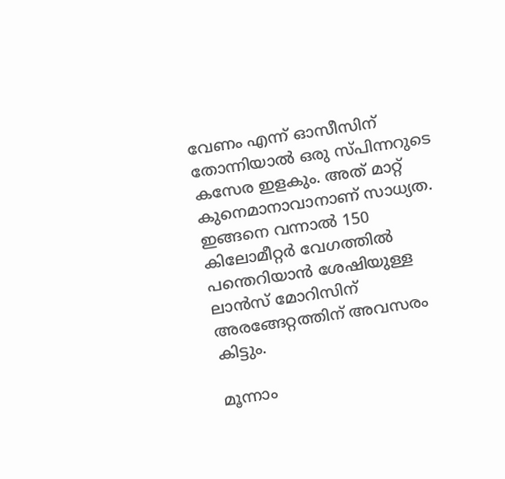വേണം എന്ന് ഓസീസിന് തോന്നിയാല്‍ ഒരു സ്‍പിന്നറുടെ കസേര ഇളകും. അത് മാറ്റ് കുനെമാനാവാനാണ് സാധ്യത. ഇങ്ങനെ വന്നാല്‍ 150 കിലോമീറ്റർ വേഗത്തില്‍ പന്തെറിയാന്‍ ശേഷിയുള്ള ലാന്‍സ് മോറിസിന് അരങ്ങേറ്റത്തിന് അവസരം കിട്ടും.

മൂന്നാം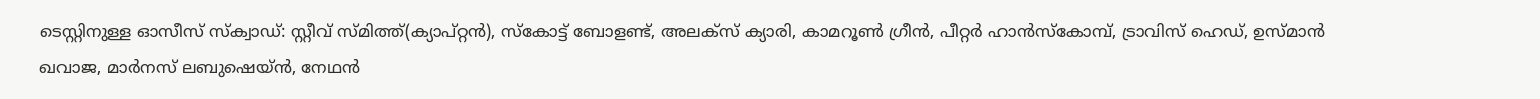ടെസ്റ്റിനുള്ള ഓസീസ് സ്ക്വാഡ്: സ്റ്റീവ് സ്മിത്ത്(ക്യാപ്റ്റന്‍), സ്കോട്ട് ബോളണ്ട്, അലക്സ് ക്യാരി, കാമറൂണ്‍ ഗ്രീന്‍, പീറ്റർ ഹാന്‍സ്‍കോമ്പ്, ട്രാവിസ് ഹെഡ്, ഉസ്മാന്‍ ഖവാജ, മാർനസ് ലബുഷെയ്ന്‍, നേഥന്‍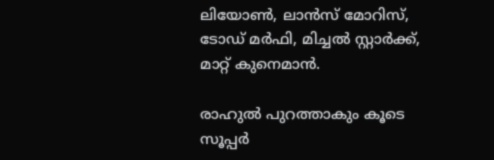ലിയോണ്‍, ലാന്‍സ് മോറിസ്, ടോഡ് മർഫി, മിച്ചല്‍ സ്റ്റാർക്ക്, മാറ്റ് കുനെമാന്‍.

രാഹുല്‍ പുറത്താകും കൂടെ സൂപ്പര്‍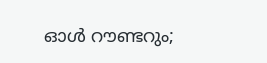ഓള്‍ റൗണ്ടറും;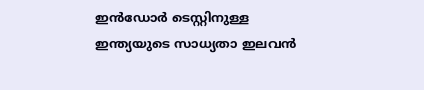ഇന്‍ഡോര്‍ ടെസ്റ്റിനുള്ള ഇന്ത്യയുടെ സാധ്യതാ ഇലവന്‍